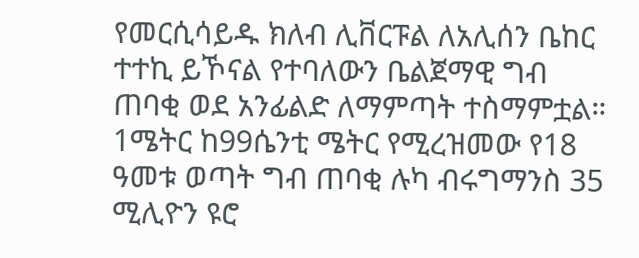የመርሲሳይዱ ክለብ ሊቨርፑል ለአሊሰን ቤከር ተተኪ ይኾናል የተባለውን ቤልጀማዊ ግብ ጠባቂ ወደ አንፊልድ ለማምጣት ተስማምቷል።
1ሜትር ከ99ሴንቲ ሜትር የሚረዝመው የ18 ዓመቱ ወጣት ግብ ጠባቂ ሉካ ብሩግማንስ 35 ሚሊዮን ዩሮ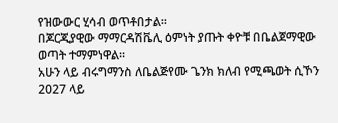የዝውውር ሂሳብ ወጥቶበታል።
በጆርጂያዊው ማማርዳሽቬሊ ዕምነት ያጡት ቀዮቹ በቤልጀማዊው ወጣት ተማምነዋል።
አሁን ላይ ብሩግማንስ ለቤልጅየሙ ጌንክ ክለብ የሚጫወት ሲኾን 2027 ላይ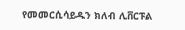የመመርሲሳይዱን ክለብ ሊቨርፑል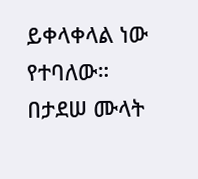ይቀላቀላል ነው የተባለው።
በታደሠ ሙላት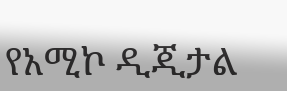የአሚኮ ዲጂታል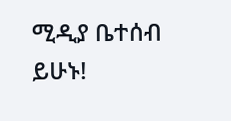ሚዲያ ቤተሰብ ይሁኑ!